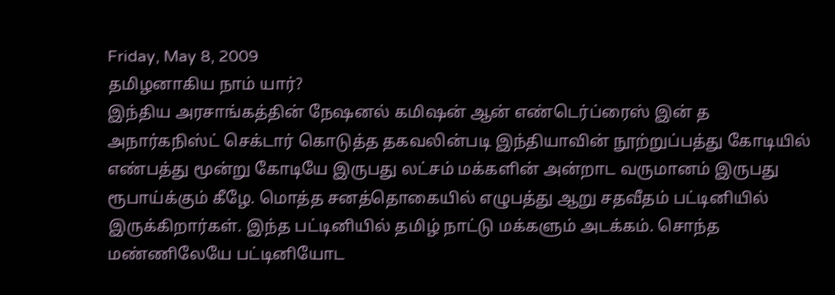Friday, May 8, 2009
தமிழனாகிய நாம் யார்?
இந்திய அரசாங்கத்தின் நேஷனல் கமிஷன் ஆன் எண்டெர்ப்ரைஸ் இன் த அநார்கநிஸ்ட் செக்டார் கொடுத்த தகவலின்படி இந்தியாவின் நூற்றுப்பத்து கோடியில் எண்பத்து மூன்று கோடியே இருபது லட்சம் மக்களின் அன்றாட வருமானம் இருபது ரூபாய்க்கும் கீழே. மொத்த சனத்தொகையில் எழுபத்து ஆறு சதவீதம் பட்டினியில் இருக்கிறார்கள். இந்த பட்டினியில் தமிழ் நாட்டு மக்களும் அடக்கம். சொந்த மண்ணிலேயே பட்டினியோட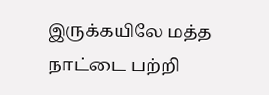இருக்கயிலே மத்த நாட்டை பற்றி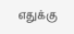எதுக்கு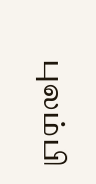புலம்பி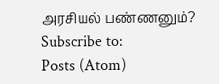அரசியல் பண்ணனும்?
Subscribe to:
Posts (Atom)